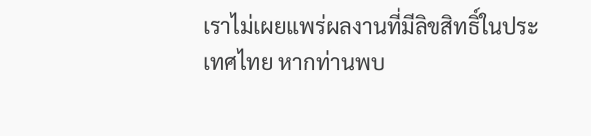เราไม่เผยแพร่ผลงานที่มีลิขสิทธิ์ในประเทศไทย หากท่านพบ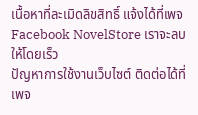เนื้อหาที่ละเมิดลิขสิทธิ์ แจ้งได้ที่เพจ Facebook NovelStore เราจะลบให้โดยเร็ว
ปัญหาการใช้งานเว็บไซต์ ติดต่อได้ที่เพจ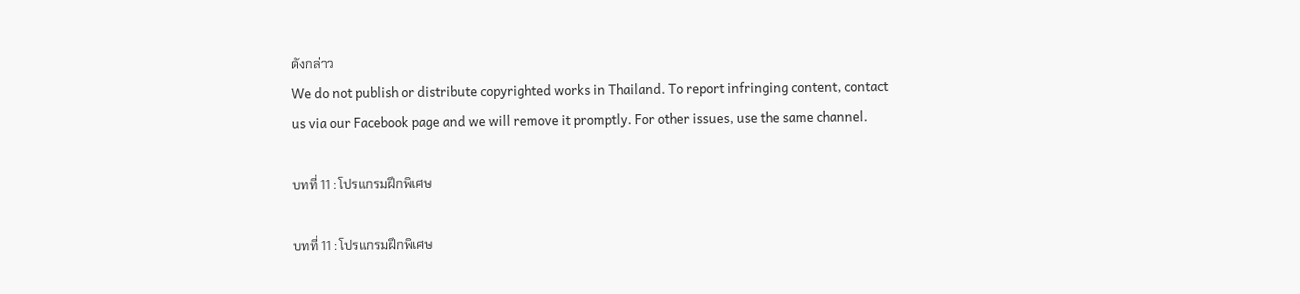ดังกล่าว
We do not publish or distribute copyrighted works in Thailand. To report infringing content, contact us via our Facebook page and we will remove it promptly. For other issues, use the same channel.

บทที่ 11 : โปรแกรมฝึกพิเศษ

บทที่ 11 : โปรแกรมฝึกพิเศษ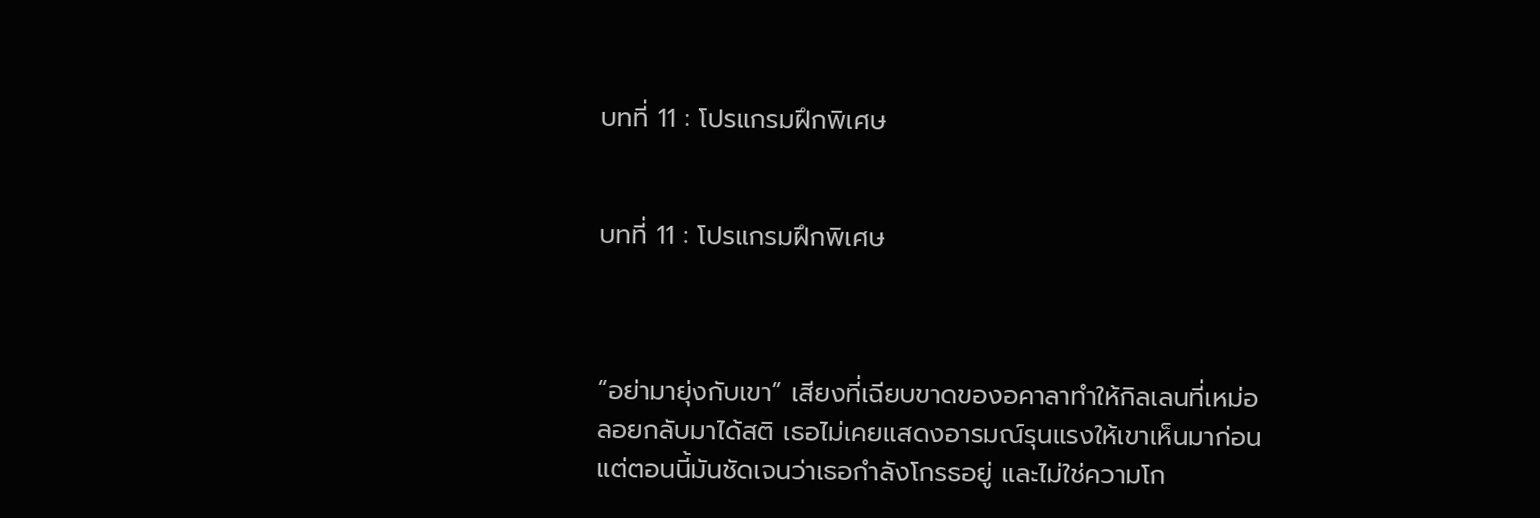บทที่ 11 : โปรแกรมฝึกพิเศษ


บทที่ 11 : โปรแกรมฝึกพิเศษ



“อย่ามายุ่งกับเขา” เสียงที่เฉียบขาดของอคาลาทำให้กิลเลนที่เหม่อลอยกลับมาได้สติ เธอไม่เคยแสดงอารมณ์รุนแรงให้เขาเห็นมาก่อนแต่ตอนนี้มันชัดเจนว่าเธอกำลังโกรธอยู่ และไม่ใช่ความโก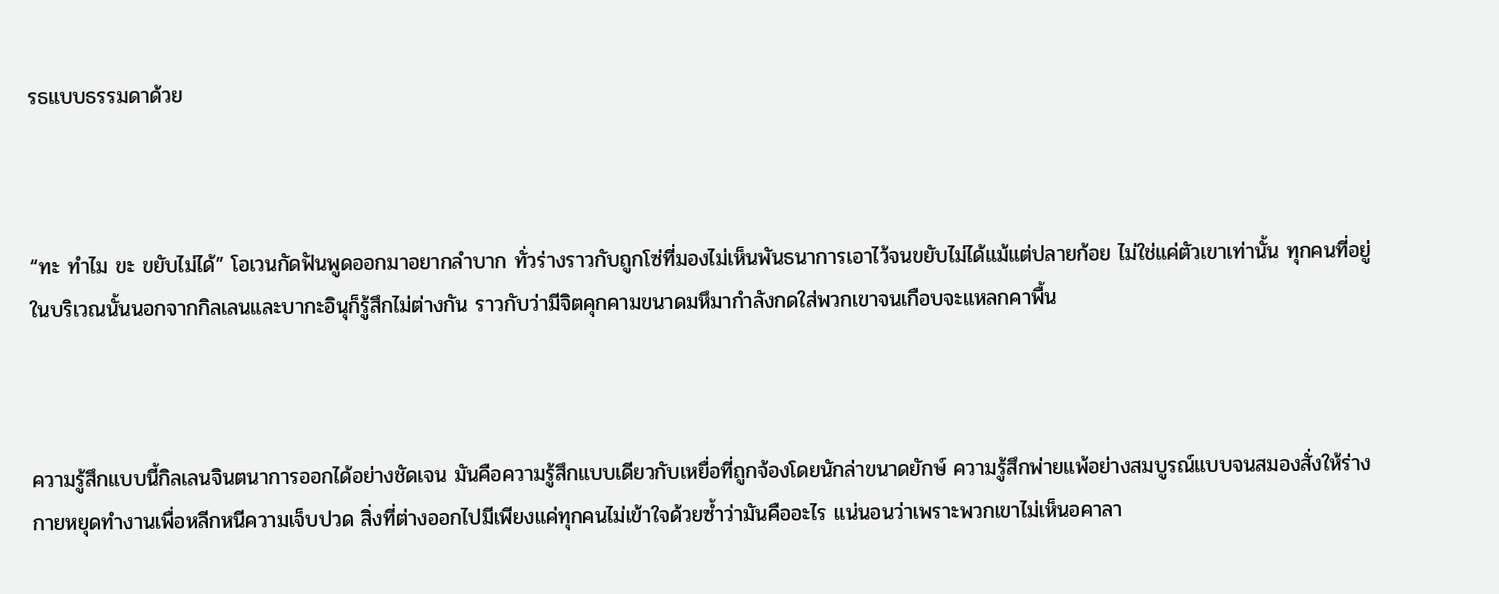รธแบบธรรมดาด้วย



“ทะ ทำไม ขะ ขยับไม่ได้” โอเวนกัดฟันพูดออกมาอยากลำบาก ทั่วร่างราวกับถูกโซ่ที่มองไม่เห็นพันธนาการเอาไว้จนขยับไม่ได้แม้แต่ปลายก้อย ไม่ใช่แค่ตัวเขาเท่านั้น ทุกคนที่อยู่ในบริเวณนั้นนอกจากกิลเลนและบากะอินุก็รู้สึกไม่ต่างกัน ราวกับว่ามีจิตคุกคามขนาดมหึมากำลังกดใส่พวกเขาจนเกือบจะแหลกคาพื้น



ความรู้สึกแบบนี้กิลเลนจินตนาการออกได้อย่างชัดเจน มันคือความรู้สึกแบบเดียวกับเหยื่อที่ถูกจ้องโดยนักล่าขนาดยักษ์ ความรู้สึกพ่ายแพ้อย่างสมบูรณ์แบบจนสมองสั่งให้ร่างกายหยุดทำงานเพื่อหลีกหนีความเจ็บปวด สิ่งที่ต่างออกไปมีเพียงแค่ทุกคนไม่เข้าใจด้วยซ้ำว่ามันคืออะไร แน่นอนว่าเพราะพวกเขาไม่เห็นอคาลา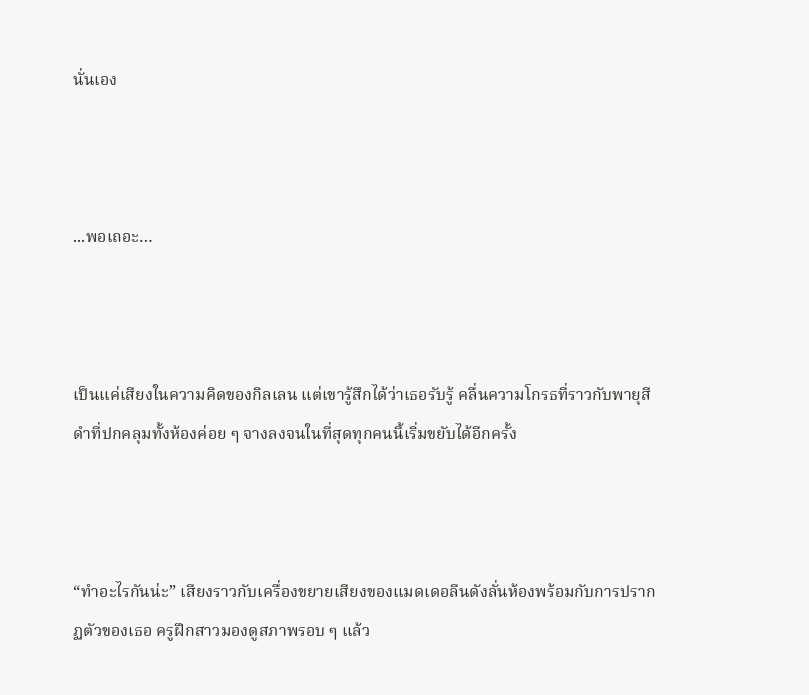นั่นเอง



...พอเถอะ…



เป็นแค่เสียงในความคิดของกิลเลน แต่เขารู้สึกได้ว่าเธอรับรู้ คลื่นความโกรธที่ราวกับพายุสีดำที่ปกคลุมทั้งห้องค่อย ๆ จางลงจนในที่สุดทุกคนนี้เริ่มขยับได้อีกครั้ง



“ทำอะไรกันน่ะ” เสียงราวกับเครื่องขยายเสียงของแมดเดอลีนดังลั่นห้องพร้อมกับการปรากฏตัวของเธอ ครูฝึกสาวมองดูสภาพรอบ ๆ แล้ว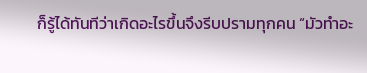ก็รู้ได้ทันทีว่าเกิดอะไรขึ้นจึงรีบปรามทุกคน “มัวทำอะ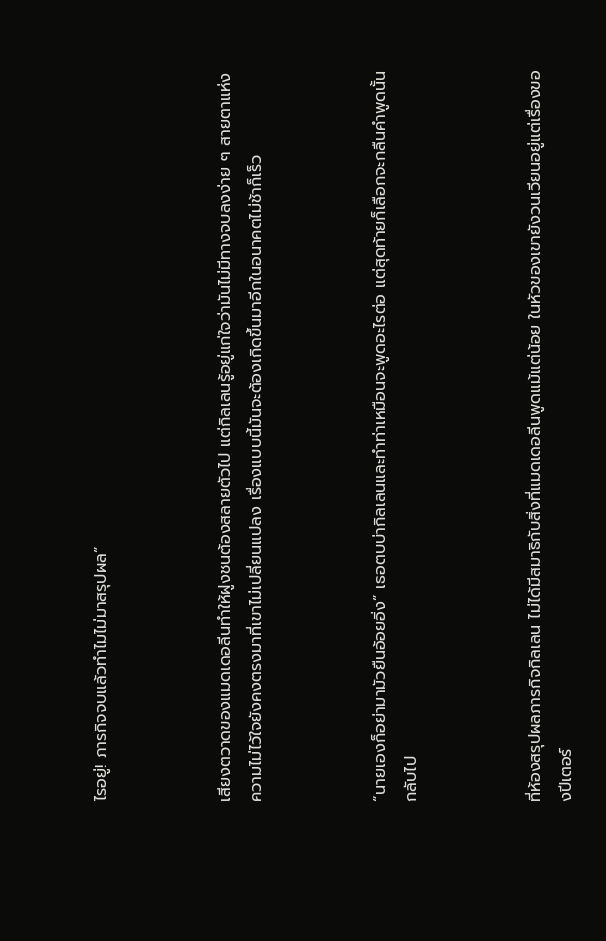ไรอยู่! ภารกิจจบแล้วทำไมไม่มาสรุปผล”



เสียงตวาดของแมดเดอลีนทำให้ฝูงชนต้องสลายตัวไป แต่กิลเลนรู้อยู่แก่ใจว่ามันไม่มีทางจบลงง่าย ๆ สายตาแห่งความไม่ไว้ใจยังคงตรงมาที่เขาไม่เปลี่ยนแปลง เรื่องแบบนี้มันจะต้องเกิดขึ้นมาอีกในอนาคตไม่ช้าก็เร็ว



“นายเองก็อย่ามามัวยืนอ้อยอิ่ง” เธอตบบ่ากิลเลนและทำท่าเหมือนจะพูดอะไรต่อ แต่สุดท้ายก็เลือกจะกลืนคำพูดนั้นกลับไป



ที่ห้องสรุปผลภารกิจกิลเลน ไม่ได้มีสมาธิกับสิ่งที่แมดเดอลีนพูดแม้แต่น้อย ในหัวของเขายังวนเวียนอยู่แต่เรื่องของปีเตอร์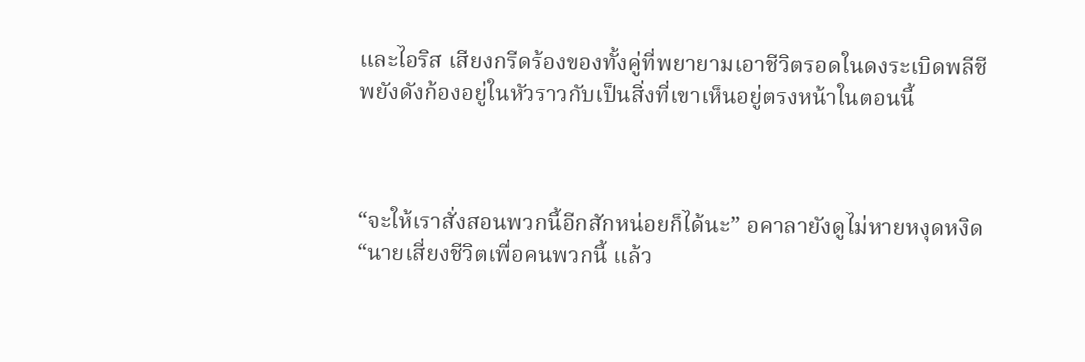และไอริส เสียงกรีดร้องของทั้งคู่ที่พยายามเอาชีวิตรอดในดงระเบิดพลีชีพยังดังก้องอยู่ในหัวราวกับเป็นสิ่งที่เขาเห็นอยู่ตรงหน้าในตอนนี้



“จะให้เราสั่งสอนพวกนี้อีกสักหน่อยก็ได้นะ” อคาลายังดูไม่หายหงุดหงิด “นายเสี่ยงชีวิตเพื่อคนพวกนี้ แล้ว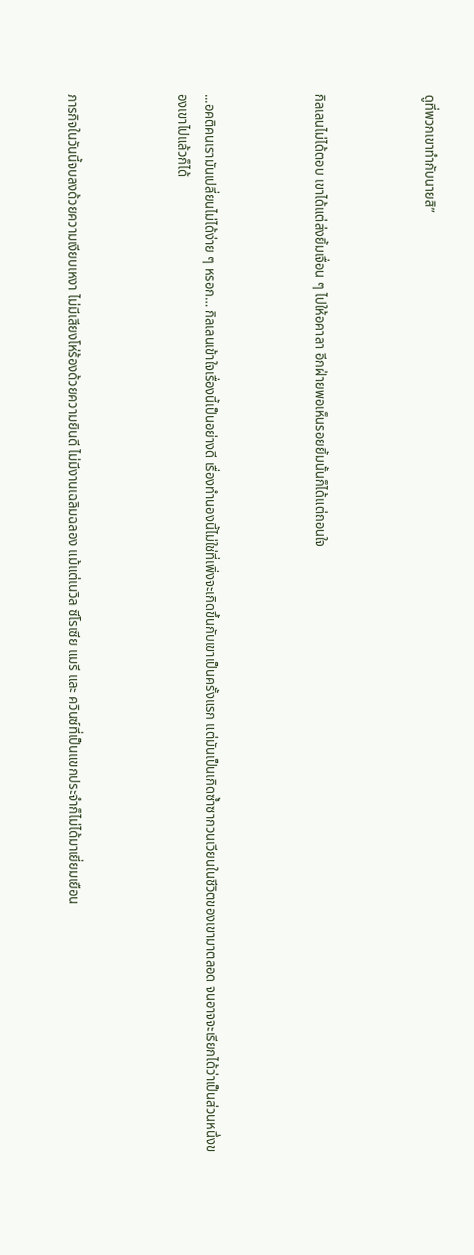ดูที่พวกเขาทำกับนายสิ”



กิลเลนไม่ได้ตอบ เขาได้แต่ส่งยิ้มเจื่อน ๆ ไปให้อคาลา อีกฝ่ายพอเห็นรอยยิ้มนั้นก็ได้แต่ถอนใจ



...อคติคนเรามันเปลี่ยนไม่ได้ง่าย ๆ หรอก… กิลเลนเข้าใจเรื่องนี้เป็นอย่างดี เรื่องทำนองนี้ไม่ใช่ที่เพิ่งจะเกิดขึ้นกับเขาเป็นครั้งแรก แต่มันเป็นเกิดซ้ำซากวนเวียนในชีวิตของเขามาตลอด จนอาจจะเรียกได้ว่าเป็นส่วนหนึ่งของเขาไปแล้วก็ได้



ภารกิจในวันนี้จบลงด้วยความเงียบเหงา ไม่มีเสียงโห่ร้องด้วยความยินดี ไม่มีงานเฉลิมฉลอง แม้แต่เนวิล ซีโรเซีย แมรี และ ควินซ์ที่เป็นแขกประจำก็ไม่ได้มาเยี่ยมเยือน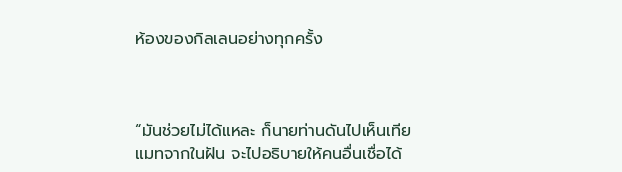ห้องของกิลเลนอย่างทุกครั้ง



“มันช่วยไม่ได้แหละ ก็นายท่านดันไปเห็นเทียแมทจากในฝัน จะไปอธิบายให้คนอื่นเชื่อได้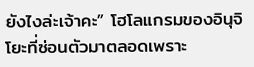ยังไงล่ะเจ้าคะ” โฮโลแกรมของอินุจิโยะที่ซ่อนตัวมาตลอดเพราะ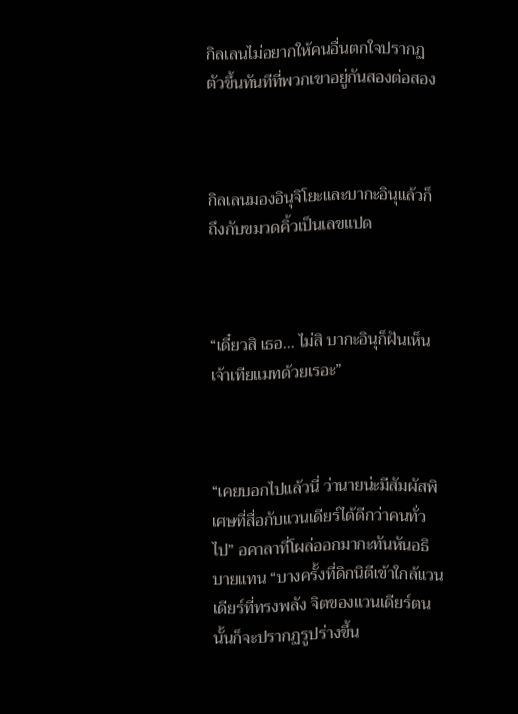กิลเลนไม่อยากให้คนอื่นตกใจปรากฏตัวขึ้นทันทีที่พวกเขาอยู่กันสองต่อสอง



กิลเลนมองอินุจิโยะและบากะอินุแล้วก็ถึงกับขมวดคิ้วเป็นเลขแปด



“เดี๋ยวสิ เธอ… ไม่สิ บากะอินุก็ฝันเห็นเจ้าเทียแมทด้วยเรอะ”



“เคยบอกไปแล้วนี่ ว่านายน่ะมีสัมผัสพิเศษที่สื่อกับแวนเดียร์ได้ดีกว่าคนทั่วไป” อคาลาที่โผล่ออกมากะทันหันอธิบายแทน “บางครั้งที่ดิกนิตีเข้าใกล้แวนเดียร์ที่ทรงพลัง จิตของแวนเดียร์ตนนั้นก็จะปรากฏรูปร่างขึ้น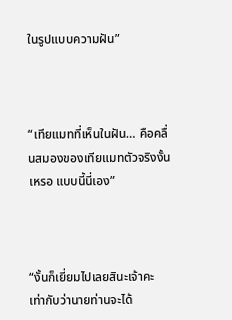ในรูปแบบความฝัน”



“เทียแมทที่เห็นในฝัน… คือคลื่นสมองของเทียแมทตัวจริงงั้นเหรอ แบบนี้นี่เอง”



“งั้นก็เยี่ยมไปเลยสินะเจ้าคะ เท่ากับว่านายท่านจะได้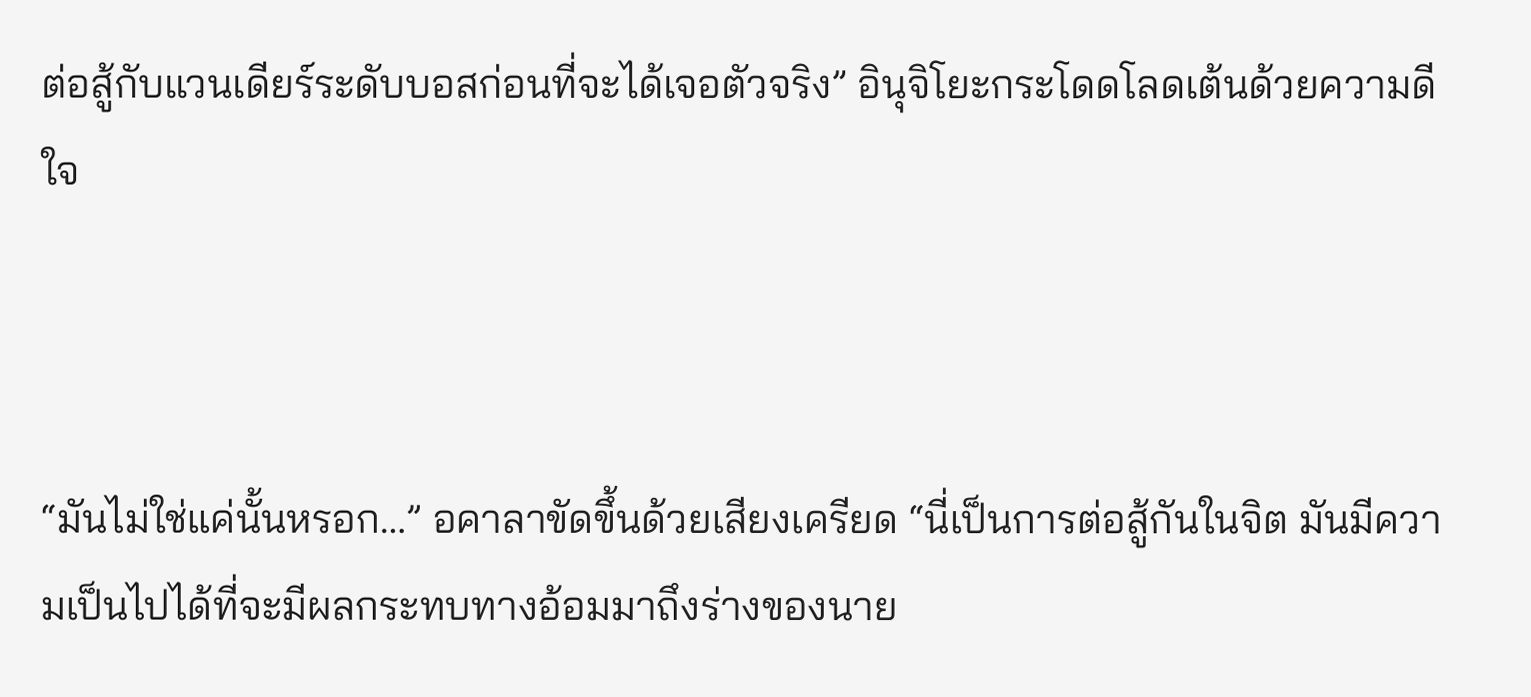ต่อสู้กับแวนเดียร์ระดับบอสก่อนที่จะได้เจอตัวจริง” อินุจิโยะกระโดดโลดเต้นด้วยความดีใจ



“มันไม่ใช่แค่นั้นหรอก…” อคาลาขัดขึ้นด้วยเสียงเครียด “นี่เป็นการต่อสู้กันในจิต มันมีความเป็นไปได้ที่จะมีผลกระทบทางอ้อมมาถึงร่างของนาย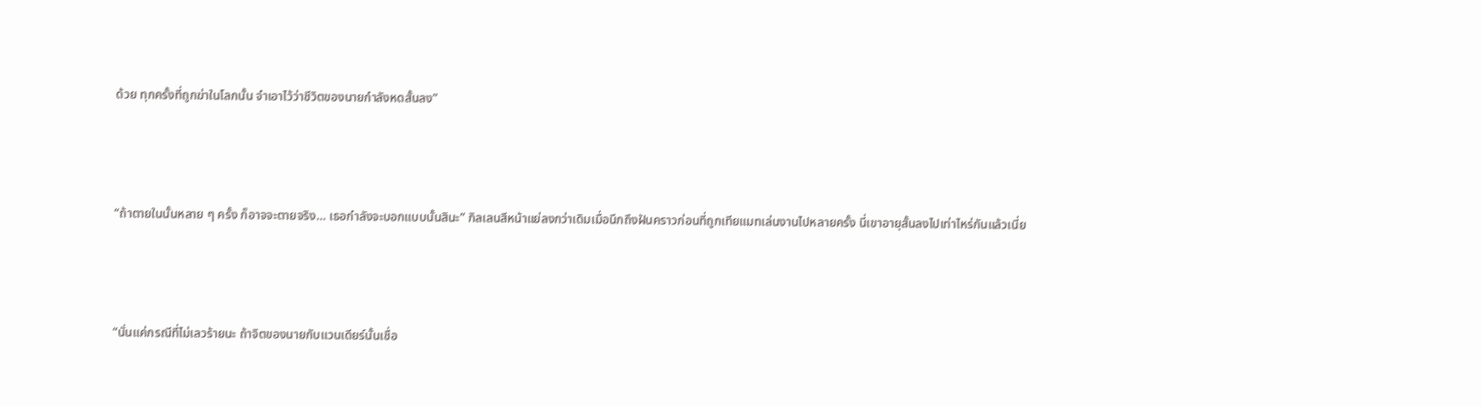ด้วย ทุกครั้งที่ถูกฆ่าในโลกนั้น จำเอาไว้ว่าชีวิตของนายกำลังหดสั้นลง”



“ถ้าตายในนั้นหลาย ๆ ครั้ง ก็อาจจะตายจริง… เธอกำลังจะบอกแบบนั้นสินะ” กิลเลนสีหน้าแย่ลงกว่าเดิมเมื่อนึกถึงฝันคราวก่อนที่ถูกเทียแมทเล่นงานไปหลายครั้ง นี่เขาอายุสั้นลงไปเท่าไหร่กันแล้วเนี่ย



“นั่นแค่กรณีที่ไม่เลวร้ายนะ ถ้าจิตของนายกับแวนเดียร์นั้นเชื่อ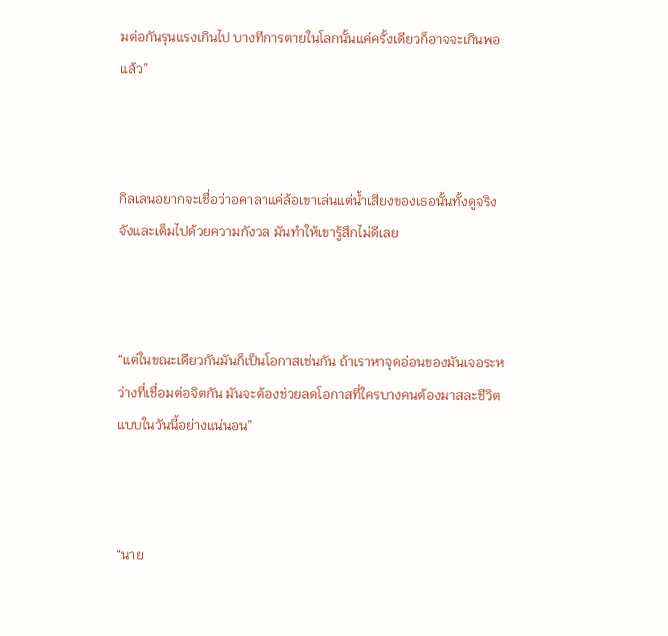มต่อกันรุนแรงเกินไป บางทีการตายในโลกนั้นแค่ครั้งเดียวก็อาจจะเกินพอแล้ว”



กิลเลนอยากจะเชื่อว่าอคาลาแค่ล้อเขาเล่นแต่น้ำเสียงของเธอนั้นทั้งดูจริงจังและเต็มไปด้วยความกังวล มันทำให้เขารู้สึกไม่ดีเลย



“แต่ในขณะเดียวกันมันก็เป็นโอกาสเช่นกัน ถ้าเราหาจุดอ่อนของมันเจอระหว่างที่เชื่อมต่อจิตกัน มันจะต้องช่วยลดโอกาสที่ใครบางคนต้องมาสละชีวิตแบบในวันนี้อย่างแน่นอน”



“นาย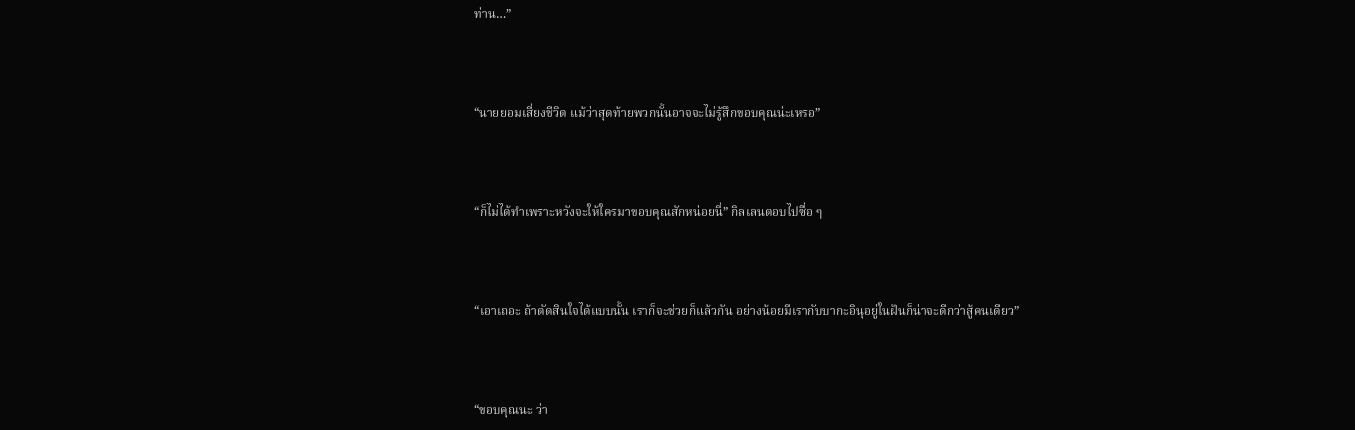ท่าน…”



“นายยอมเสี่ยงชีวิต แม้ว่าสุดท้ายพวกนั้นอาจจะไม่รู้สึกขอบคุณน่ะเหรอ”



“ก็ไม่ได้ทำเพราะหวังจะให้ใครมาขอบคุณสักหน่อยนี่” กิลเลนตอบไปซื่อ ๆ



“เอาเถอะ ถ้าตัดสินใจได้แบบนั้น เราก็จะช่วยก็แล้วกัน อย่างน้อยมีเรากับบากะอินุอยู่ในฝันก็น่าจะดีกว่าสู้คนเดียว”



“ขอบคุณนะ ว่า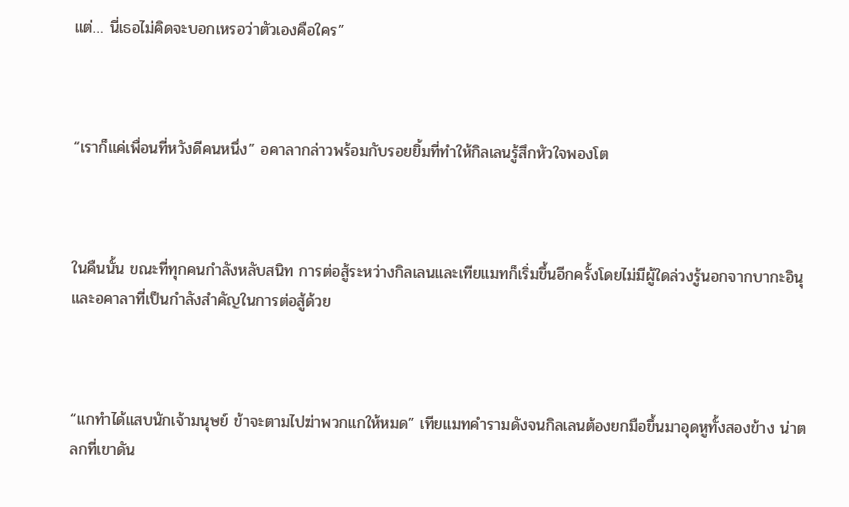แต่… นี่เธอไม่คิดจะบอกเหรอว่าตัวเองคือใคร”



“เราก็แค่เพื่อนที่หวังดีคนหนึ่ง” อคาลากล่าวพร้อมกับรอยยิ้มที่ทำให้กิลเลนรู้สึกหัวใจพองโต



ในคืนนั้น ขณะที่ทุกคนกำลังหลับสนิท การต่อสู้ระหว่างกิลเลนและเทียแมทก็เริ่มขึ้นอีกครั้งโดยไม่มีผู้ใดล่วงรู้นอกจากบากะอินุและอคาลาที่เป็นกำลังสำคัญในการต่อสู้ด้วย



“แกทำได้แสบนักเจ้ามนุษย์ ข้าจะตามไปฆ่าพวกแกให้หมด” เทียแมทคำรามดังจนกิลเลนต้องยกมือขึ้นมาอุดหูทั้งสองข้าง น่าตลกที่เขาดัน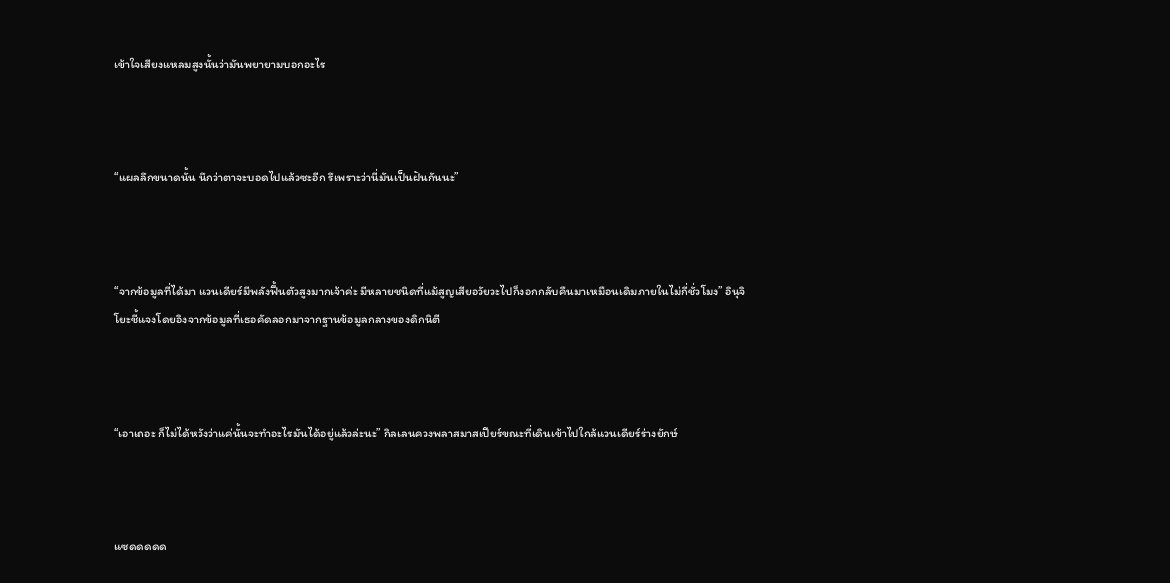เข้าใจเสียงแหลมสูงนั้นว่ามันพยายามบอกอะไร



“แผลลึกขนาดนั้น นึกว่าตาจะบอดไปแล้วซะอีก รึเพราะว่านี่มันเป็นฝันกันนะ”



“จากข้อมูลที่ได้มา แวนเดียร์มีพลังฟื้นตัวสูงมากเจ้าค่ะ มีหลายชนิดที่แม้สูญเสียอวัยวะไปก็งอกกลับคืนมาเหมือนเดิมภายในไม่กี่ชั่วโมง” อินุจิโยะชี้แจงโดยอิงจากข้อมูลที่เธอคัดลอกมาจากฐานข้อมูลกลางของดิกนิตี



“เอาเถอะ ก็ไม่ได้หวังว่าแค่นั้นจะทำอะไรมันได้อยู่แล้วล่ะนะ” กิลเลนควงพลาสมาสเปียร์ขณะที่เดินเข้าไปใกล้แวนเดียร์ร่างยักษ์



แซดดดดด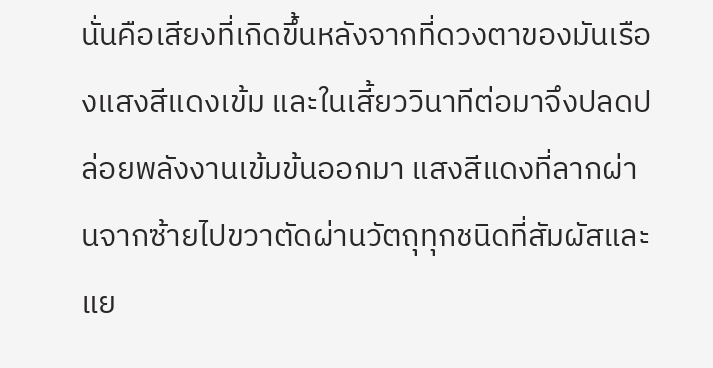นั่นคือเสียงที่เกิดขึ้นหลังจากที่ดวงตาของมันเรืองแสงสีแดงเข้ม และในเสี้ยววินาทีต่อมาจึงปลดปล่อยพลังงานเข้มข้นออกมา แสงสีแดงที่ลากผ่านจากซ้ายไปขวาตัดผ่านวัตถุทุกชนิดที่สัมผัสและแย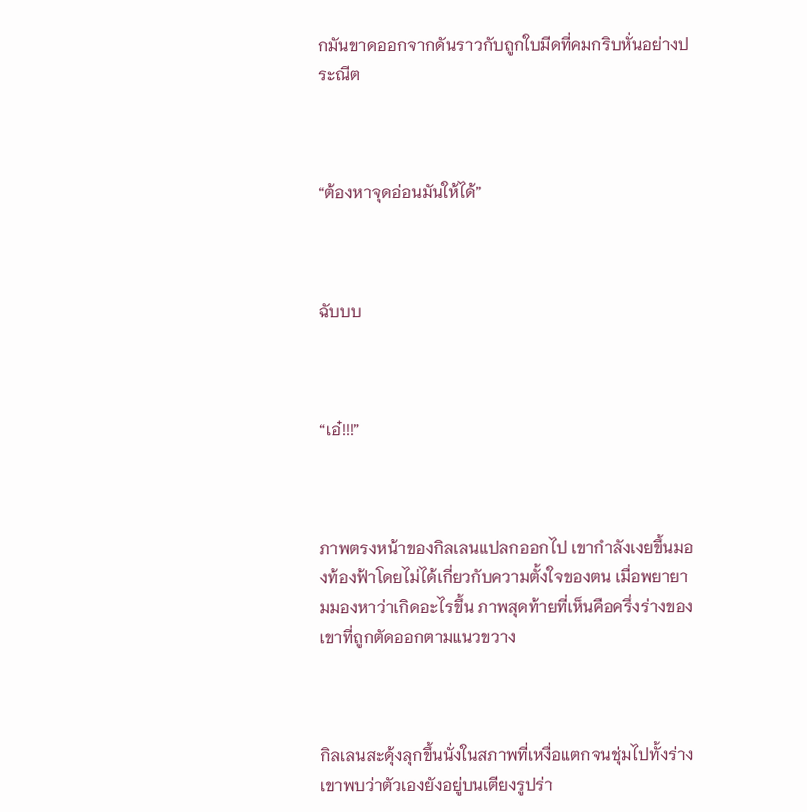กมันขาดออกจากดันราวกับถูกใบมีดที่คมกริบหั่นอย่างประณีต



“ต้องหาจุดอ่อนมันให้ได้”



ฉับบบ



“เอ๋!!!”



ภาพตรงหน้าของกิลเลนแปลกออกไป เขากำลังเงยขึ้นมองท้องฟ้าโดยไม่ได้เกี่ยวกับความตั้งใจของตน เมื่อพยายามมองหาว่าเกิดอะไรขึ้น ภาพสุดท้ายที่เห็นคือครึ่งร่างของเขาที่ถูกตัดออกตามแนวขวาง



กิลเลนสะดุ้งลุกขึ้นนั่งในสภาพที่เหงื่อแตกจนชุ่มไปทั้งร่าง เขาพบว่าตัวเองยังอยู่บนเตียงรูปร่า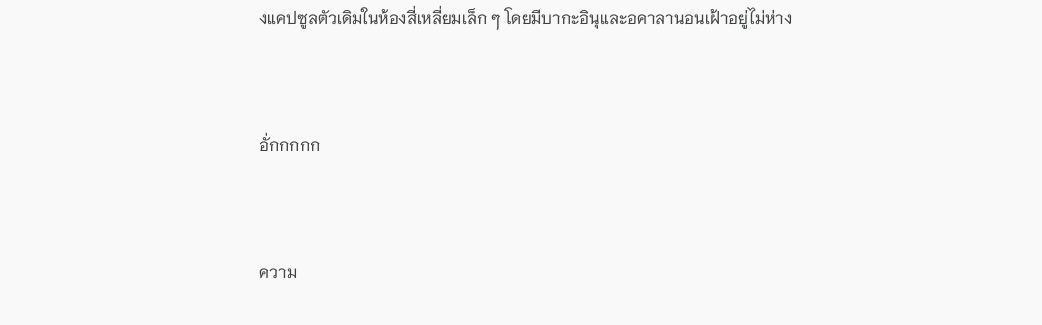งแคปซูลตัวเดิมในห้องสี่เหลี่ยมเล็ก ๆ โดยมีบากะอินุและอคาลานอนเฝ้าอยู่ไม่ห่าง



อั่กกกกก



ความ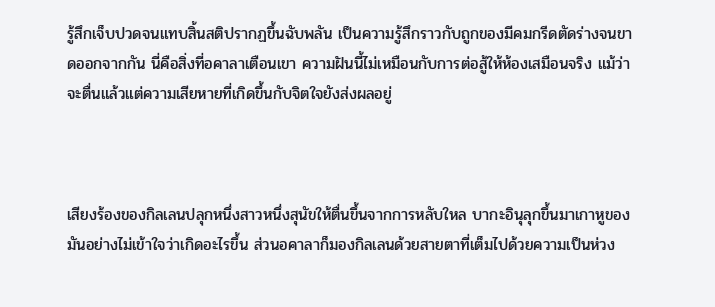รู้สึกเจ็บปวดจนแทบสิ้นสติปรากฏขึ้นฉับพลัน เป็นความรู้สึกราวกับถูกของมีคมกรีดตัดร่างจนขาดออกจากกัน นี่คือสิ่งที่อคาลาเตือนเขา ความฝันนี้ไม่เหมือนกับการต่อสู้ให้ห้องเสมือนจริง แม้ว่าจะตื่นแล้วแต่ความเสียหายที่เกิดขึ้นกับจิตใจยังส่งผลอยู่



เสียงร้องของกิลเลนปลุกหนึ่งสาวหนึ่งสุนัขให้ตื่นขึ้นจากการหลับใหล บากะอินุลุกขึ้นมาเกาหูของมันอย่างไม่เข้าใจว่าเกิดอะไรขึ้น ส่วนอคาลาก็มองกิลเลนด้วยสายตาที่เต็มไปด้วยความเป็นห่วง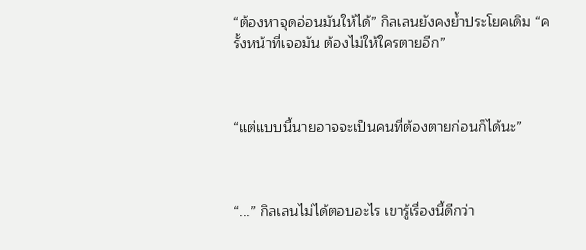“ต้องหาจุดอ่อนมันให้ได้” กิลเลนยังคงย้ำประโยคเดิม “ครั้งหน้าที่เจอมัน ต้องไม่ให้ใครตายอีก”



“แต่แบบนี้นายอาจจะเป็นคนที่ต้องตายก่อนก็ได้นะ”



“...” กิลเลนไม่ได้ตอบอะไร เขารู้เรื่องนี้ดีกว่า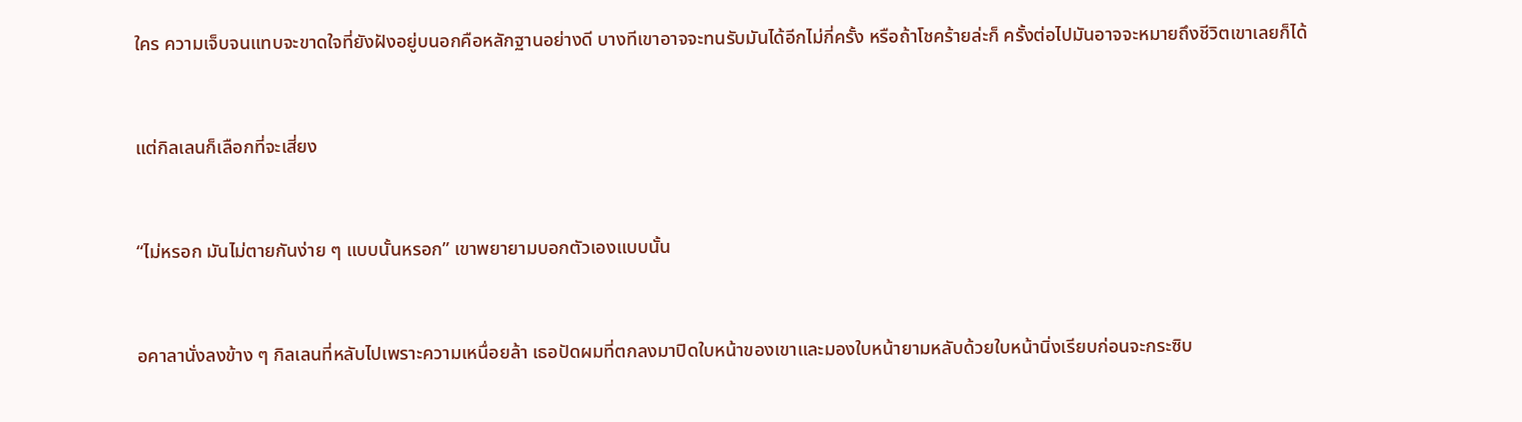ใคร ความเจ็บจนแทบจะขาดใจที่ยังฝังอยู่บนอกคือหลักฐานอย่างดี บางทีเขาอาจจะทนรับมันได้อีกไม่กี่ครั้ง หรือถ้าโชคร้ายล่ะก็ ครั้งต่อไปมันอาจจะหมายถึงชีวิตเขาเลยก็ได้



แต่กิลเลนก็เลือกที่จะเสี่ยง



“ไม่หรอก มันไม่ตายกันง่าย ๆ แบบนั้นหรอก” เขาพยายามบอกตัวเองแบบนั้น



อคาลานั่งลงข้าง ๆ กิลเลนที่หลับไปเพราะความเหนื่อยล้า เธอปัดผมที่ตกลงมาปิดใบหน้าของเขาและมองใบหน้ายามหลับด้วยใบหน้านิ่งเรียบก่อนจะกระซิบ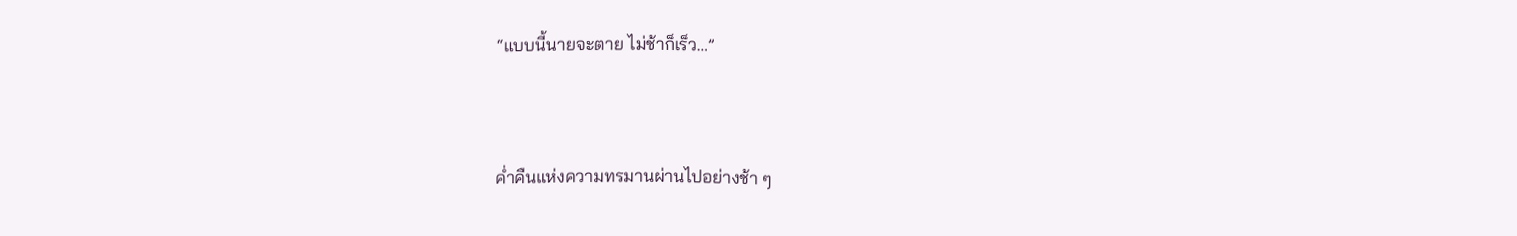“แบบนี้นายจะตาย ไม่ช้าก็เร็ว…”



ค่ำคืนแห่งความทรมานผ่านไปอย่างช้า ๆ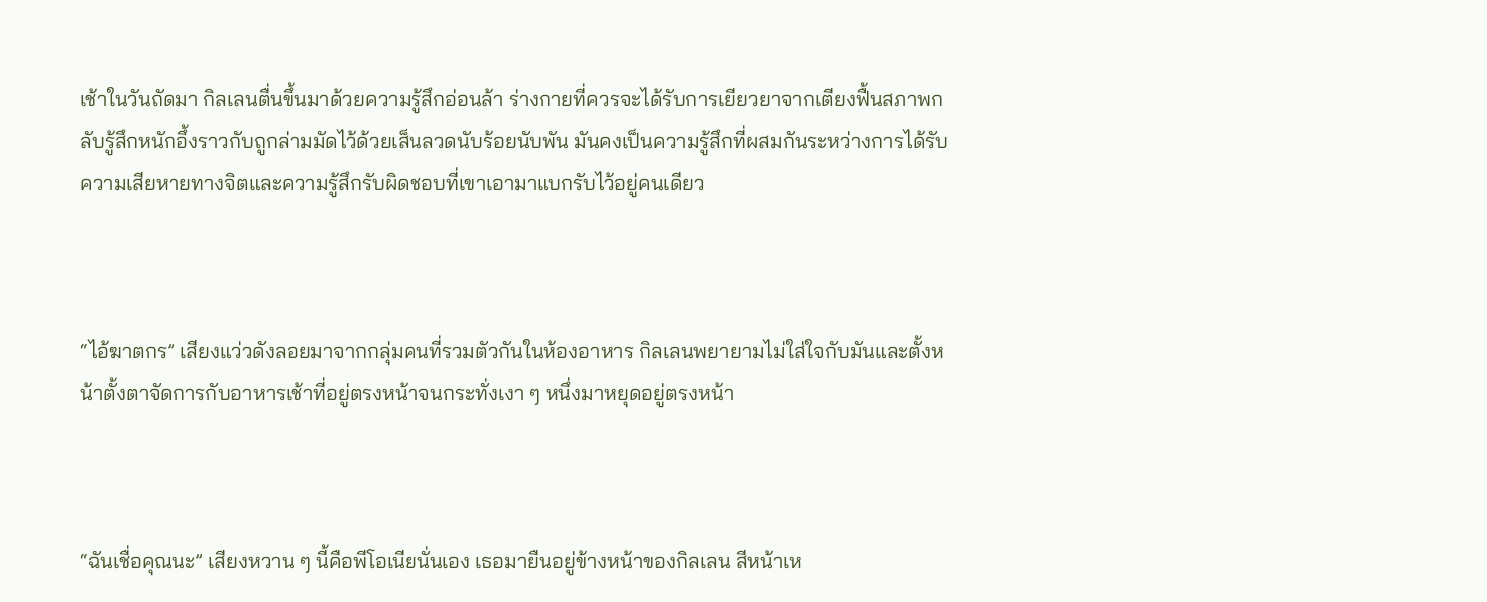เช้าในวันถัดมา กิลเลนตื่นขึ้นมาด้วยความรู้สึกอ่อนล้า ร่างกายที่ควรจะได้รับการเยียวยาจากเตียงฟื้นสภาพกลับรู้สึกหนักอึ้งราวกับถูกล่ามมัดไว้ด้วยเส็นลวดนับร้อยนับพัน มันคงเป็นความรู้สึกที่ผสมกันระหว่างการได้รับความเสียหายทางจิตและความรู้สึกรับผิดชอบที่เขาเอามาแบกรับไว้อยู่คนเดียว



“ไอ้ฆาตกร” เสียงแว่วดังลอยมาจากกลุ่มคนที่รวมตัวกันในห้องอาหาร กิลเลนพยายามไม่ใส่ใจกับมันและตั้งหน้าตั้งตาจัดการกับอาหารเช้าที่อยู่ตรงหน้าจนกระทั่งเงา ๆ หนึ่งมาหยุดอยู่ตรงหน้า



“ฉันเชื่อคุณนะ” เสียงหวาน ๆ นี้คือพีโอเนียนั่นเอง เธอมายืนอยู่ข้างหน้าของกิลเลน สีหน้าเห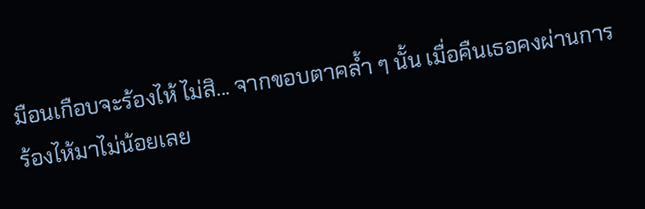มือนเกือบจะร้องไห้ ไม่สิ... จากขอบตาคล้ำ ๆ นั้น เมื่อคืนเธอคงผ่านการร้องไห้มาไม่น้อยเลย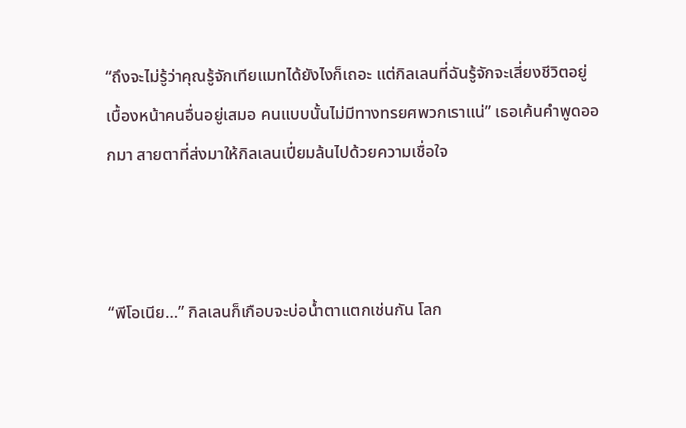“ถึงจะไม่รู้ว่าคุณรู้จักเทียแมทได้ยังไงก็เถอะ แต่กิลเลนที่ฉันรู้จักจะเสี่ยงชีวิตอยู่เบื้องหน้าคนอื่นอยู่เสมอ คนแบบนั้นไม่มีทางทรยศพวกเราแน่” เธอเค้นคำพูดออกมา สายตาที่ส่งมาให้กิลเลนเปี่ยมล้นไปด้วยความเชื่อใจ



“พีโอเนีย…” กิลเลนก็เกือบจะบ่อน้ำตาแตกเช่นกัน โลก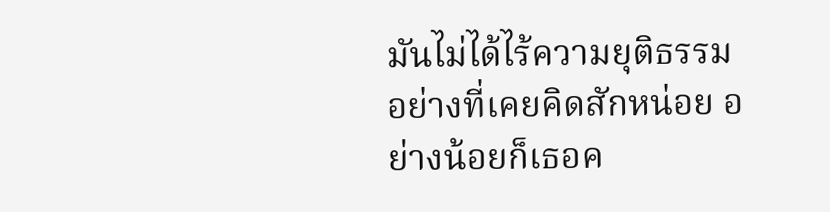มันไม่ได้ไร้ความยุติธรรมอย่างที่เคยคิดสักหน่อย อย่างน้อยก็เธอค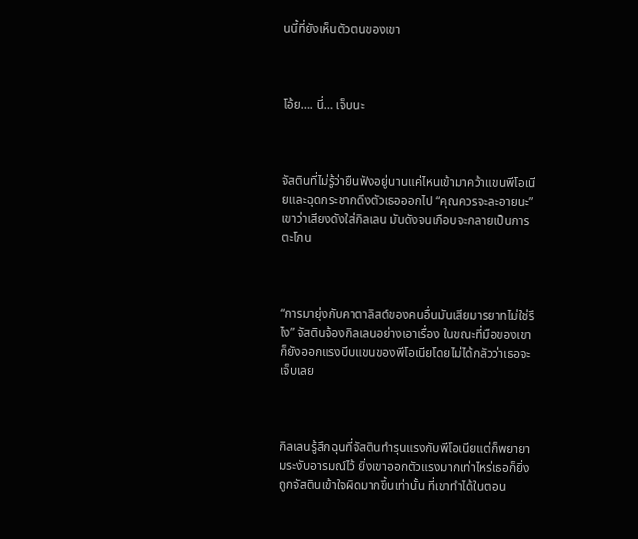นนี้ที่ยังเห็นตัวตนของเขา



โอ้ย…. นี่… เจ็บนะ



จัสตินที่ไม่รู้ว่ายืนฟังอยู่นานแค่ไหนเข้ามาคว้าแขนพีโอเนียและฉุดกระชากดึงตัวเธอออกไป “คุณควรจะละอายนะ” เขาว่าเสียงดังใส่กิลเลน มันดังจนเกือบจะกลายเป็นการตะโกน



“การมายุ่งกับคาตาลิสต์ของคนอื่นมันเสียมารยาทไม่ใช่รึไง” จัสตินจ้องกิลเลนอย่างเอาเรื่อง ในขณะที่มือของเขาก็ยังออกแรงบีบแขนของพีโอเนียโดยไม่ได้กลัวว่าเธอจะเจ็บเลย



กิลเลนรู้สึกฉุนที่จัสตินทำรุนแรงกับพีโอเนียแต่ก็พยายามระงับอารมณ์ไว้ ยิ่งเขาออกตัวแรงมากเท่าไหร่เธอก็ยิ่งถูกจัสตินเข้าใจผิดมากขึ้นเท่านั้น ที่เขาทำได้ในตอน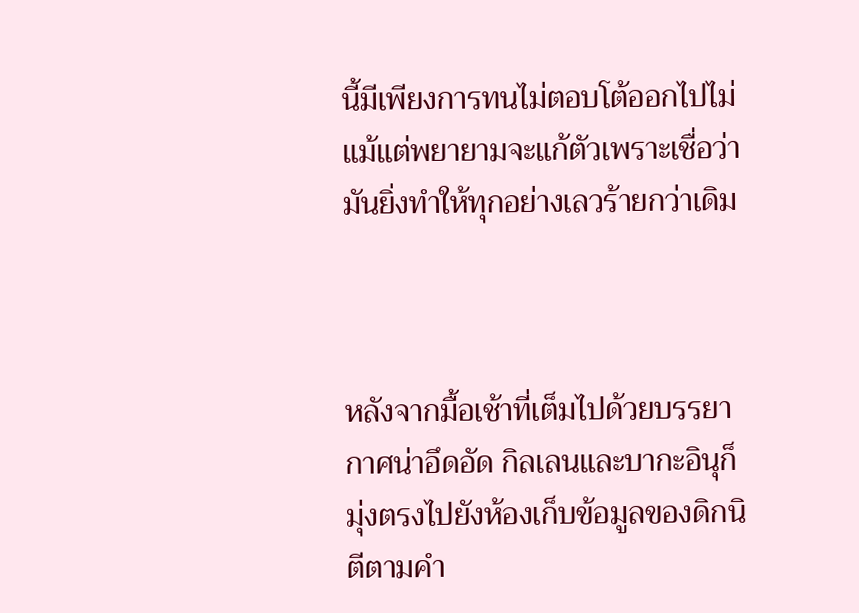นี้มีเพียงการทนไม่ตอบโต้ออกไปไม่แม้แต่พยายามจะแก้ตัวเพราะเชื่อว่ามันยิ่งทำให้ทุกอย่างเลวร้ายกว่าเดิม



หลังจากมื้อเช้าที่เต็มไปด้วยบรรยากาศน่าอึดอัด กิลเลนและบากะอินุก็มุ่งตรงไปยังห้องเก็บข้อมูลของดิกนิตีตามคำ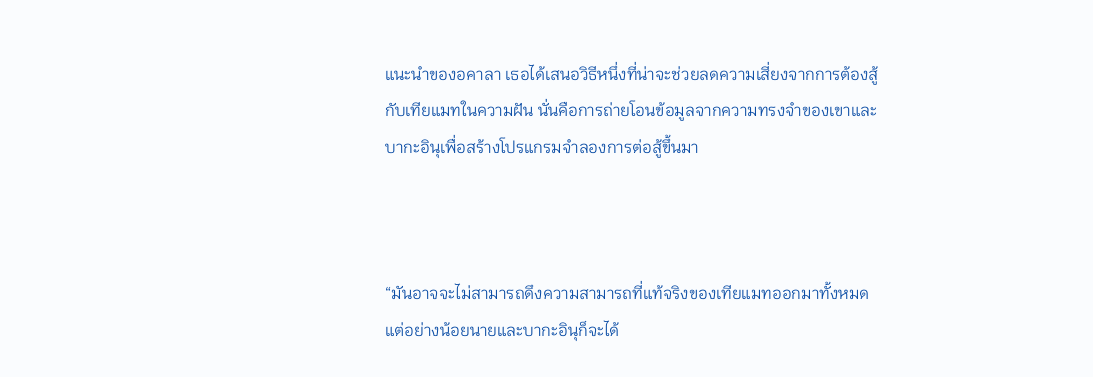แนะนำของอคาลา เธอได้เสนอวิธีหนึ่งที่น่าจะช่วยลดความเสี่ยงจากการต้องสู้กับเทียแมทในความฝัน นั่นคือการถ่ายโอนข้อมูลจากความทรงจำของเขาและบากะอินุเพื่อสร้างโปรแกรมจำลองการต่อสู้ขึ้นมา



“มันอาจจะไม่สามารถดึงความสามารถที่แท้จริงของเทียแมทออกมาทั้งหมด แต่อย่างน้อยนายและบากะอินุก็จะได้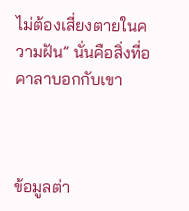ไม่ต้องเสี่ยงตายในความฝัน” นั่นคือสิ่งที่อคาลาบอกกับเขา



ข้อมูลต่า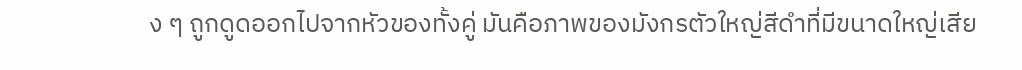ง ๆ ถูกดูดออกไปจากหัวของทั้งคู่ มันคือภาพของมังกรตัวใหญ่สีดำที่มีขนาดใหญ่เสีย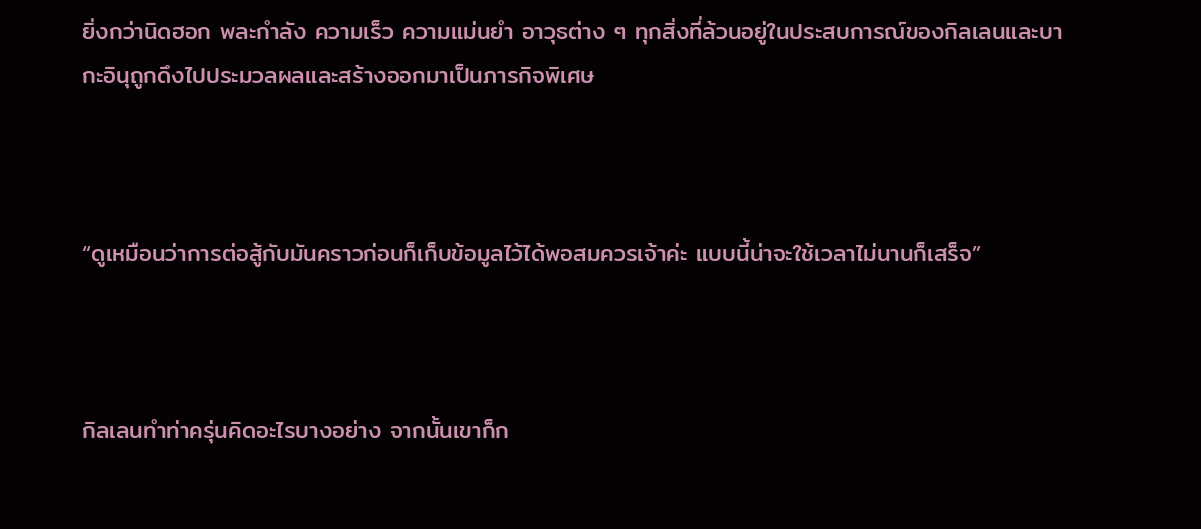ยิ่งกว่านิดฮอก พละกำลัง ความเร็ว ความแม่นยำ อาวุธต่าง ๆ ทุกสิ่งที่ล้วนอยู่ในประสบการณ์ของกิลเลนและบากะอินุถูกดึงไปประมวลผลและสร้างออกมาเป็นภารกิจพิเศษ



“ดูเหมือนว่าการต่อสู้กับมันคราวก่อนก็เก็บข้อมูลไว้ได้พอสมควรเจ้าค่ะ แบบนี้น่าจะใช้เวลาไม่นานก็เสร็จ”



กิลเลนทำท่าครุ่นคิดอะไรบางอย่าง จากนั้นเขาก็ก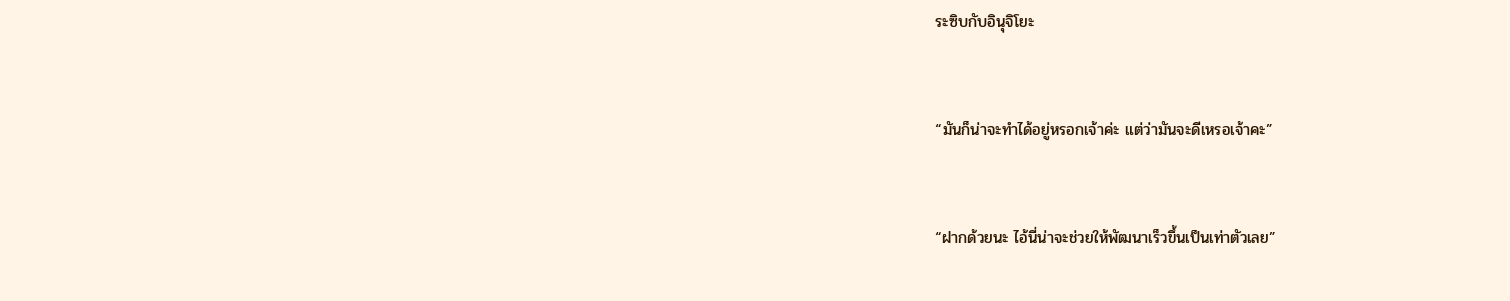ระซิบกับอินุจิโยะ



“มันก็น่าจะทำได้อยู่หรอกเจ้าค่ะ แต่ว่ามันจะดีเหรอเจ้าคะ”



“ฝากด้วยนะ ไอ้นี่น่าจะช่วยให้พัฒนาเร็วขึ้นเป็นเท่าตัวเลย”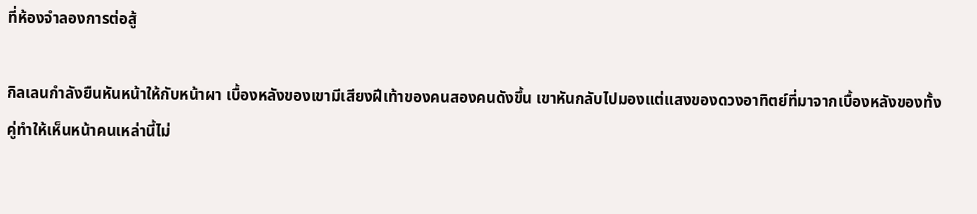ที่ห้องจำลองการต่อสู้

กิลเลนกำลังยืนหันหน้าให้กับหน้าผา เบื้องหลังของเขามีเสียงฝีเท้าของคนสองคนดังขึ้น เขาหันกลับไปมองแต่แสงของดวงอาทิตย์ที่มาจากเบื้องหลังของทั้งคู่ทำให้เห็นหน้าคนเหล่านี้ไม่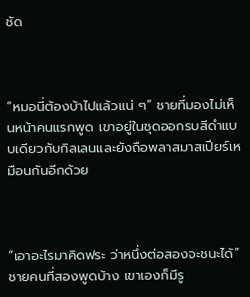ชัด



“หมอนี่ต้องบ้าไปแล้วแน่ ๆ” ชายที่มองไม่เห็นหน้าคนแรกพูด เขาอยู่ในชุดออกรบสีดำแบบเดียวกับกิลเลนและยังถือพลาสมาสเปียร์เหมือนกันอีกด้วย



“เอาอะไรมาคิดฟระ ว่าหนึ่งต่อสองจะชนะได้” ชายคนที่สองพูดบ้าง เขาเองก็มีรู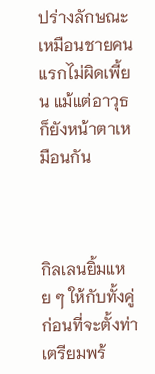ปร่างลักษณะเหมือนชายคนแรกไม่ผิดเพี้ยน แม้แต่อาวุธก็ยังหน้าตาเหมือนกัน



กิลเลนยิ้มแหย ๆ ให้กับทั้งคู่ ก่อนที่จะตั้งท่าเตรียมพร้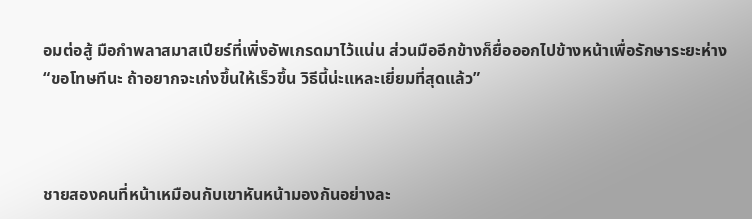อมต่อสู้ มือกำพลาสมาสเปียร์ที่เพิ่งอัพเกรดมาไว้แน่น ส่วนมืออีกข้างก็ยื่อออกไปข้างหน้าเพื่อรักษาระยะห่าง “ขอโทษทีนะ ถ้าอยากจะเก่งขึ้นให้เร็วขึ้น วิธีนี้น่ะแหละเยี่ยมที่สุดแล้ว”



ชายสองคนที่หน้าเหมือนกับเขาหันหน้ามองกันอย่างละ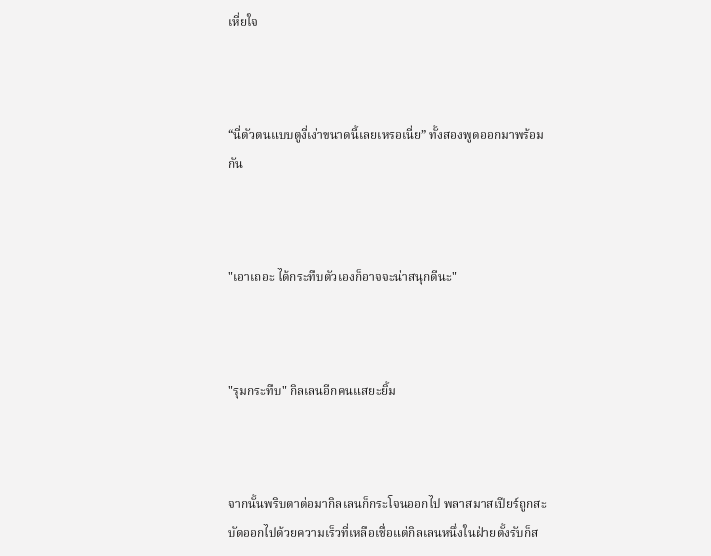เหี่ยใจ



“นี่ตัวตนแบบตูงี่เง่าขนาดนี้เลยเหรอเนี่ย” ทั้งสองพูดออกมาพร้อมกัน



"เอาเถอะ ได้กระทืบตัวเองก็อาจจะน่าสนุกดีนะ"



"รุมกระทืบ" กิลเลนอีกคนแสยะยิ้ม



จากนั้นพริบตาต่อมากิลเลนก็กระโจนออกไป พลาสมาสเปียร์ถูกสะบัดออกไปด้วยความเร็วที่เหลือเชื่อแต่กิลเลนหนึ่งในฝ่ายตั้งรับก็ส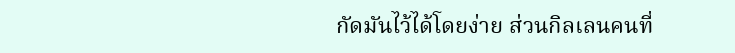กัดมันไว้ได้โดยง่าย ส่วนกิลเลนคนที่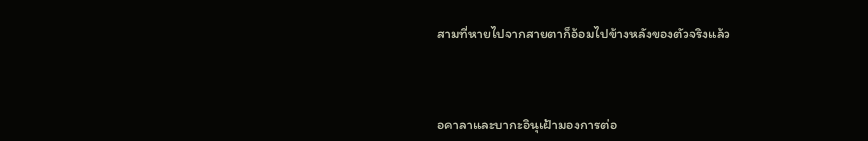สามที่หายไปจากสายตาก็อ้อมไปข้างหลังของตัวจริงแล้ว



อคาลาและบากะอินุเฝ้ามองการต่อ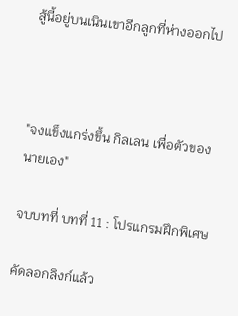สู้นี้อยู่บนเนินเขาอีกลูกที่ห่างออกไป



"จงแข็งแกร่งขึ้น กิลเลน เพื่อตัวของนายเอง"

จบบทที่ บทที่ 11 : โปรแกรมฝึกพิเศษ

คัดลอกลิงก์แล้ว